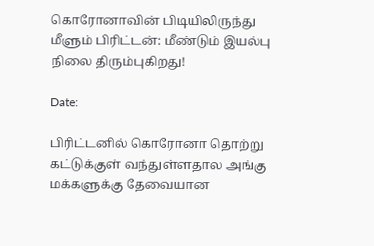கொரோனாவின் பிடியிலிருந்து மீளும் பிரிட்டன்: மீண்டும் இயல்பு நிலை திரும்புகிறது!

Date:

பிரிட்டனில் கொரோனா தொற்று கட்டுக்குள் வந்துள்ளதால அங்கு மக்களுக்கு தேவையான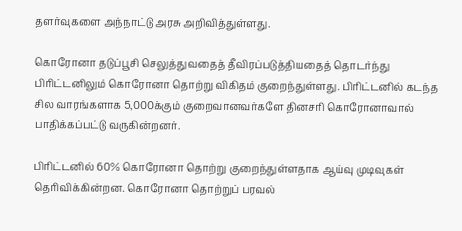தளர்வுகளை அந்நாட்டு அரசு அறிவித்துள்ளது.

கொரோனா தடுப்பூசி செலுத்துவதைத் தீவிரப்படுத்தியதைத் தொடர்ந்து பிரிட்டனிலும் கொரோனா தொற்று விகிதம் குறைந்துள்ளது. பிரிட்டனில் கடந்த சில வாரங்களாக 5,000க்கும் குறைவானவர்களே தினசரி கொரோனாவால் பாதிக்கப்பட்டு வருகின்றனர்.

பிரிட்டனில் 60% கொரோனா தொற்று குறைந்துள்ளதாக ஆய்வு முடிவுகள் தெரிவிக்கின்றன. கொரோனா தொற்றுப் பரவல்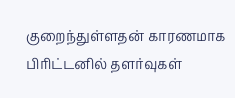குறைந்துள்ளதன் காரணமாக பிரிட்டனில் தளர்வுகள்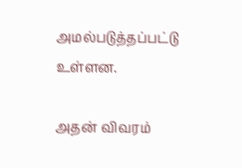அமல்படுத்தப்பட்டு உள்ளன.

அதன் விவரம்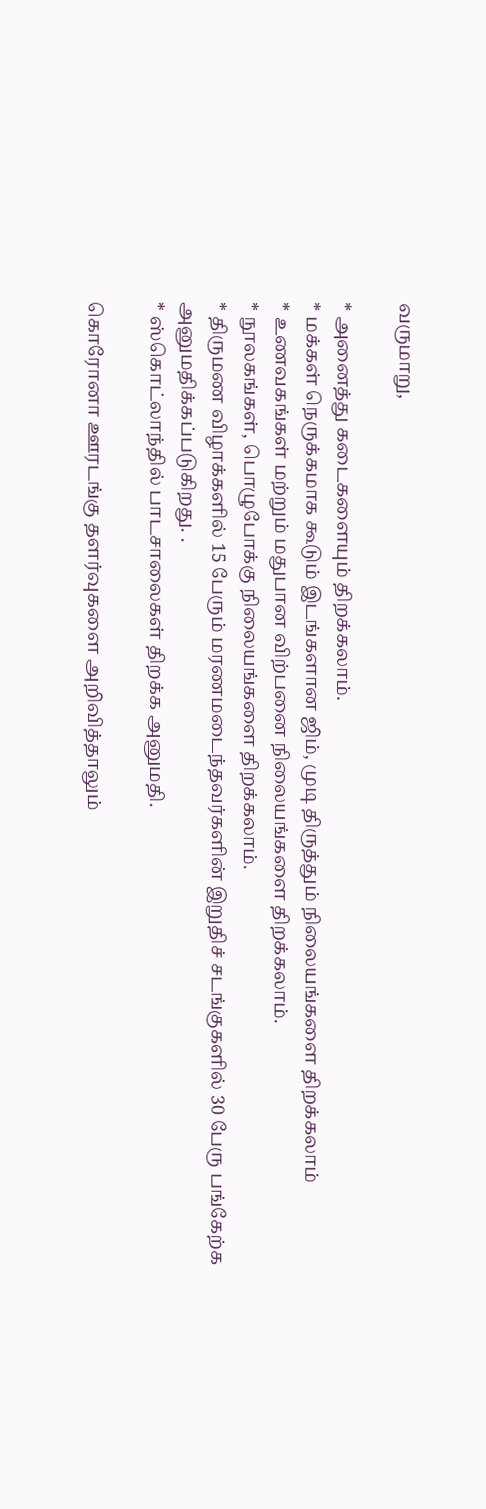வருமாறு,

* அனைத்து கடைகளையும் திறக்கலாம்.
* மக்கள் நெருக்கமாக கூடும் இடங்களான ஜிம், முடி திருத்தும் நிலையங்களை திறக்கலாம்
* உணவகங்கள் மற்றும் மதுபான விற்பனை நிலையங்களை திறக்கலாம்.
* நூலகங்கள், பொழுபோக்கு நிலையங்களை திறக்கலாம்.
* திருமண விழாக்களில் 15 பேரும் மரணமடைந்தவர்களின் இறுதிச் சடங்குகளில் 30 பேரு பங்கேற்க அனுமதிக்கப்படுகிறது. .
* ஸ்கொட்லாந்தில் பாடசாலைகள் திறக்க அனுமதி.

கொரோனா ஊரடங்கு தளர்வுகளை அறிவித்தாலும்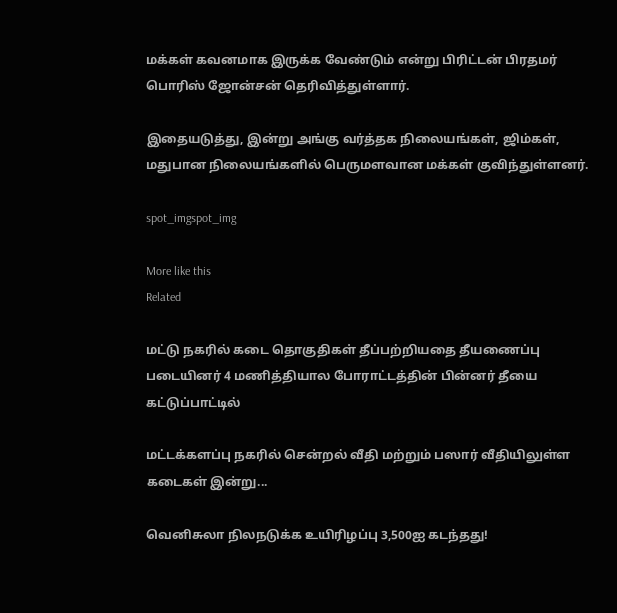மக்கள் கவனமாக இருக்க வேண்டும் என்று பிரிட்டன் பிரதமர் பொரிஸ் ஜோன்சன் தெரிவித்துள்ளார்.

இதையடுத்து, இன்று அங்கு வர்த்தக நிலையங்கள், ஜிம்கள், மதுபான நிலையங்களில் பெருமளவான மக்கள் குவிந்துள்ளனர்.

spot_imgspot_img

More like this
Related

மட்டு நகரில் கடை தொகுதிகள் தீப்பற்றியதை தீயணைப்பு படையினர் 4 மணித்தியால போராட்டத்தின் பின்னர் தீயை கட்டுப்பாட்டில்

மட்டக்களப்பு நகரில் சென்றல் வீதி மற்றும் பஸார் வீதியிலுள்ள கடைகள் இன்று...

வெனிசுலா நிலநடுக்க உயிரிழப்பு 3,500ஐ கடந்தது!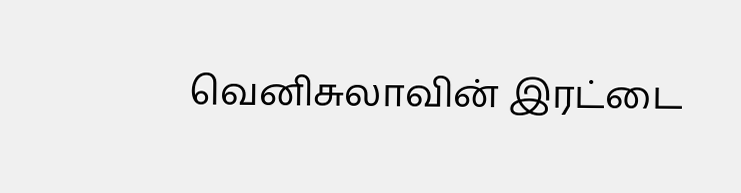வெனிசுலாவின் இரட்டை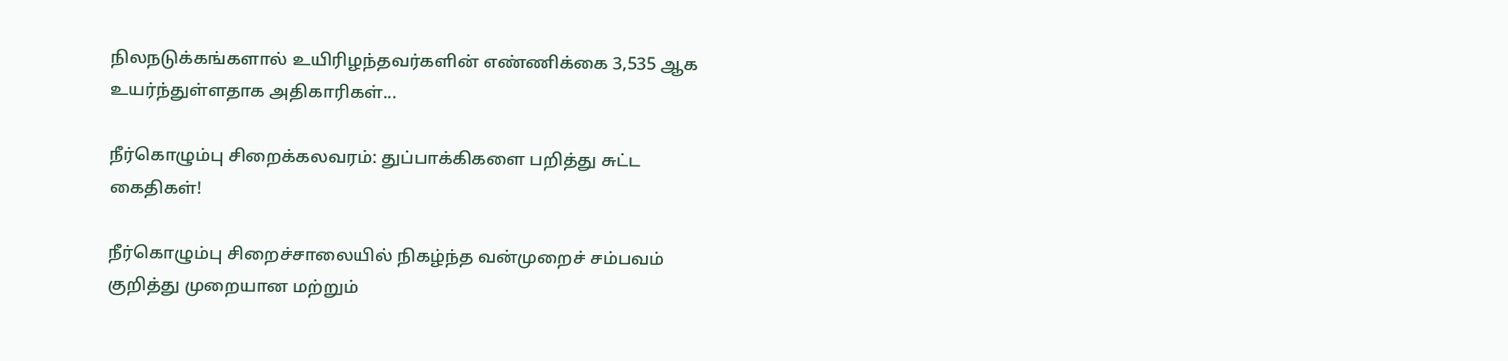நிலநடுக்கங்களால் உயிரிழந்தவர்களின் எண்ணிக்கை 3,535 ஆக உயர்ந்துள்ளதாக அதிகாரிகள்...

நீர்கொழும்பு சிறைக்கலவரம்: துப்பாக்கிகளை பறித்து சுட்ட கைதிகள்!

நீர்கொழும்பு சிறைச்சாலையில் நிகழ்ந்த வன்முறைச் சம்பவம் குறித்து முறையான மற்றும்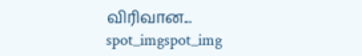விரிவான...
spot_imgspot_img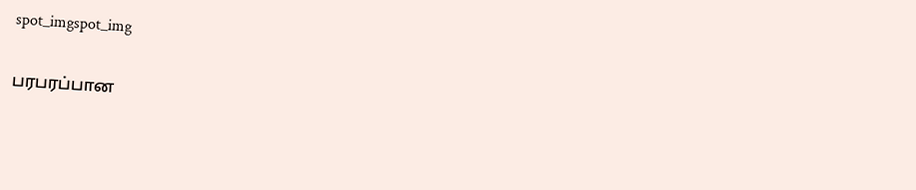spot_imgspot_img

பரபரப்பான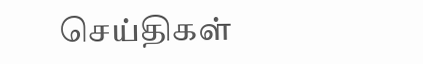செய்திகள்